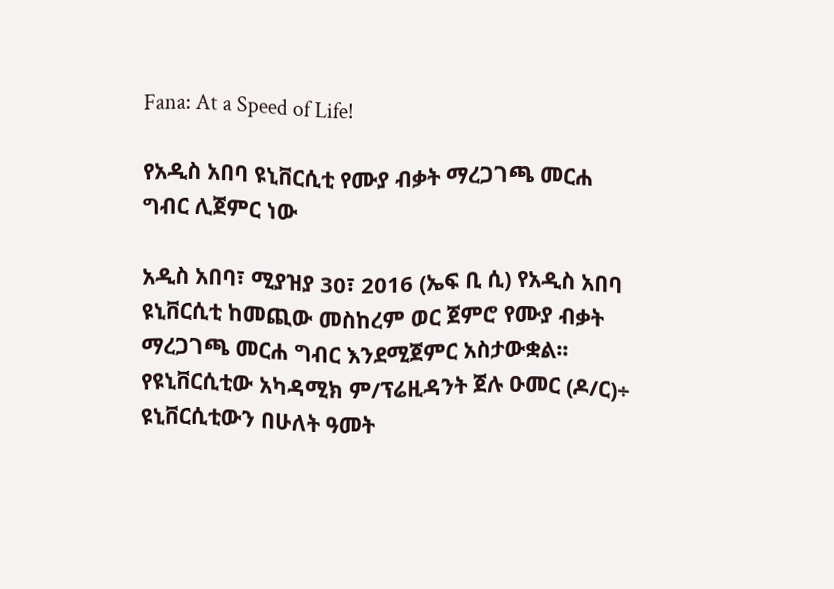Fana: At a Speed of Life!

የአዲስ አበባ ዩኒቨርሲቲ የሙያ ብቃት ማረጋገጫ መርሐ ግብር ሊጀምር ነው

አዲስ አበባ፣ ሚያዝያ 30፣ 2016 (ኤፍ ቢ ሲ) የአዲስ አበባ ዩኒቨርሲቲ ከመጪው መስከረም ወር ጀምሮ የሙያ ብቃት ማረጋገጫ መርሐ ግብር እንደሚጀምር አስታውቋል፡፡ የዩኒቨርሲቲው አካዳሚክ ም/ፕሬዚዳንት ጀሉ ዑመር (ዶ/ር)÷ ዩኒቨርሲቲውን በሁለት ዓመት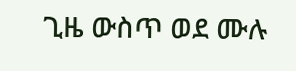ጊዜ ውስጥ ወደ ሙሉ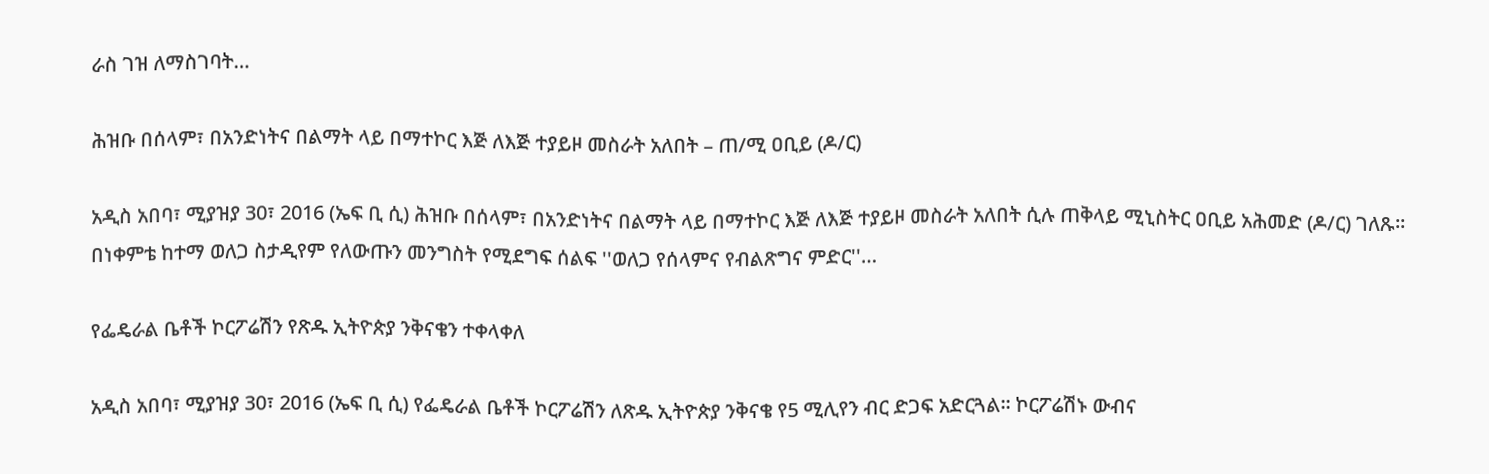ራስ ገዝ ለማስገባት…

ሕዝቡ በሰላም፣ በአንድነትና በልማት ላይ በማተኮር እጅ ለእጅ ተያይዞ መስራት አለበት – ጠ/ሚ ዐቢይ (ዶ/ር)

አዲስ አበባ፣ ሚያዝያ 30፣ 2016 (ኤፍ ቢ ሲ) ሕዝቡ በሰላም፣ በአንድነትና በልማት ላይ በማተኮር እጅ ለእጅ ተያይዞ መስራት አለበት ሲሉ ጠቅላይ ሚኒስትር ዐቢይ አሕመድ (ዶ/ር) ገለጹ። በነቀምቴ ከተማ ወለጋ ስታዲየም የለውጡን መንግስት የሚደግፍ ሰልፍ ''ወለጋ የሰላምና የብልጽግና ምድር''…

የፌዴራል ቤቶች ኮርፖሬሽን የጽዱ ኢትዮጵያ ንቅናቄን ተቀላቀለ

አዲስ አበባ፣ ሚያዝያ 30፣ 2016 (ኤፍ ቢ ሲ) የፌዴራል ቤቶች ኮርፖሬሽን ለጽዱ ኢትዮጵያ ንቅናቄ የ5 ሚሊየን ብር ድጋፍ አድርጓል፡፡ ኮርፖሬሽኑ ውብና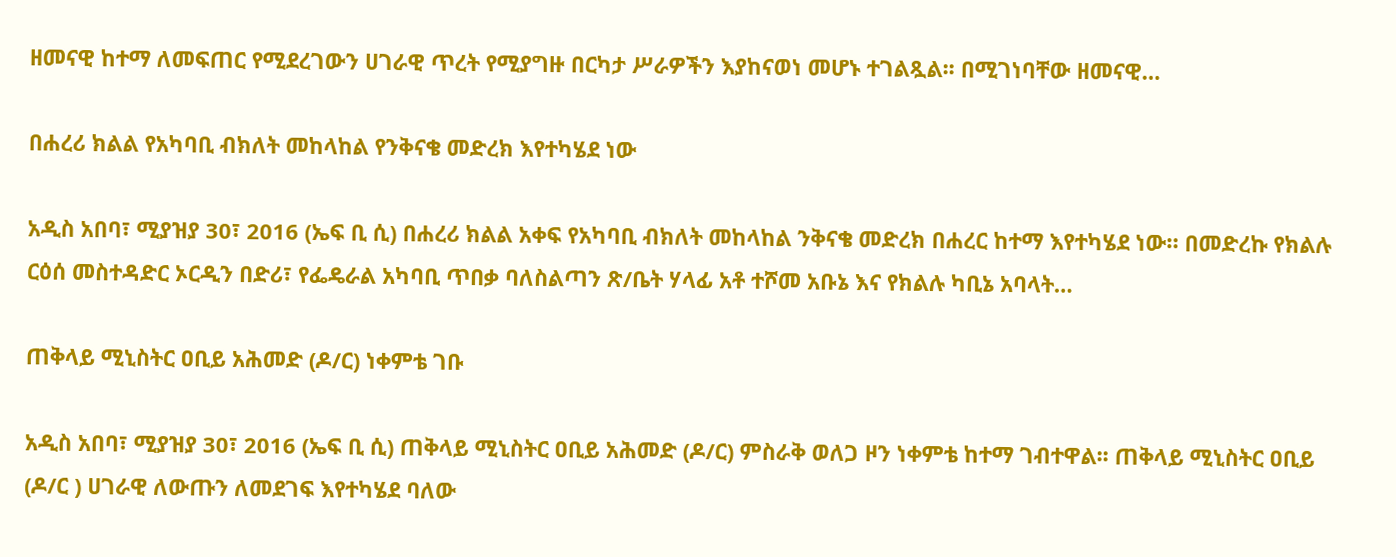ዘመናዊ ከተማ ለመፍጠር የሚደረገውን ሀገራዊ ጥረት የሚያግዙ በርካታ ሥራዎችን እያከናወነ መሆኑ ተገልጿል፡፡ በሚገነባቸው ዘመናዊ…

በሐረሪ ክልል የአካባቢ ብክለት መከላከል የንቅናቄ መድረክ እየተካሄደ ነው

አዲስ አበባ፣ ሚያዝያ 30፣ 2016 (ኤፍ ቢ ሲ) በሐረሪ ክልል አቀፍ የአካባቢ ብክለት መከላከል ንቅናቄ መድረክ በሐረር ከተማ እየተካሄደ ነው። በመድረኩ የክልሉ ርዕሰ መስተዳድር ኦርዲን በድሪ፣ የፌዴራል አካባቢ ጥበቃ ባለስልጣን ጽ/ቤት ሃላፊ አቶ ተሾመ አቡኔ እና የክልሉ ካቢኔ አባላት…

ጠቅላይ ሚኒስትር ዐቢይ አሕመድ (ዶ/ር) ነቀምቴ ገቡ

አዲስ አበባ፣ ሚያዝያ 30፣ 2016 (ኤፍ ቢ ሲ) ጠቅላይ ሚኒስትር ዐቢይ አሕመድ (ዶ/ር) ምስራቅ ወለጋ ዞን ነቀምቴ ከተማ ገብተዋል፡፡ ጠቅላይ ሚኒስትር ዐቢይ (ዶ/ር ) ሀገራዊ ለውጡን ለመደገፍ እየተካሄደ ባለው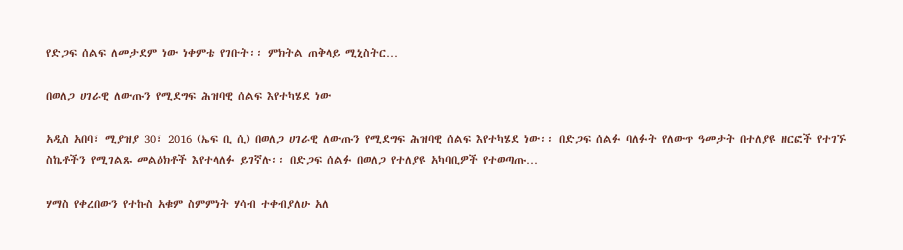የድጋፍ ሰልፍ ለመታደም ነው ነቀምቴ የገቡት፡፡ ምክትል ጠቅላይ ሚኒስትር…

በወለጋ ሀገራዊ ለውጡን የሚደግፍ ሕዝባዊ ሰልፍ እየተካሄደ ነው

አዲስ አበባ፣ ሚያዝያ 30፣ 2016 (ኤፍ ቢ ሲ) በወለጋ ሀገራዊ ለውጡን የሚደግፍ ሕዝባዊ ሰልፍ እየተካሄደ ነው፡፡ በድጋፍ ሰልፉ ባለፉት የለውጥ ዓመታት በተለያዩ ዘርፎች የተገኙ ስኬቶችን የሚገልጹ መልዕክቶች እየተላለፉ ይገኛሉ፡፡ በድጋፍ ሰልፉ በወለጋ የተለያዩ አካባቢዎች የተወጣጡ…

ሃማስ የቀረበውን የተኩስ አቁም ስምምነት ሃሳብ ተቀብያለሁ አለ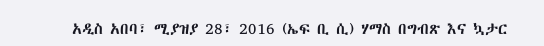አዲስ አበባ፣ ሚያዝያ 28፣ 2016 (ኤፍ ቢ ሲ) ሃማስ በግብጽ እና ኳታር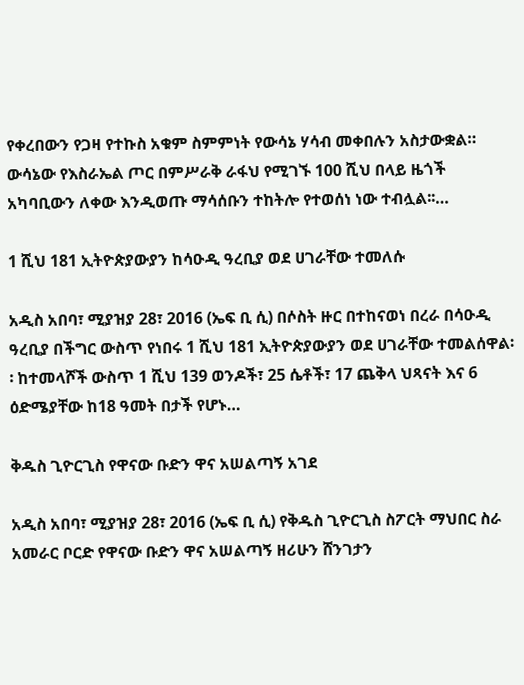የቀረበውን የጋዛ የተኩስ አቁም ስምምነት የውሳኔ ሃሳብ መቀበሉን አስታውቋል። ውሳኔው የእስራኤል ጦር በምሥራቅ ራፋህ የሚገኙ 100 ሺህ በላይ ዜጎች አካባቢውን ለቀው እንዲወጡ ማሳሰቡን ተከትሎ የተወሰነ ነው ተብሏል፡፡…

1 ሺህ 181 ኢትዮጵያውያን ከሳዑዲ ዓረቢያ ወደ ሀገራቸው ተመለሱ

አዲስ አበባ፣ ሚያዝያ 28፣ 2016 (ኤፍ ቢ ሲ) በሶስት ዙር በተከናወነ በረራ በሳዑዲ ዓረቢያ በችግር ውስጥ የነበሩ 1 ሺህ 181 ኢትዮጵያውያን ወደ ሀገራቸው ተመልሰዋል፡፡ ከተመላሾች ውስጥ 1 ሺህ 139 ወንዶች፣ 25 ሴቶች፣ 17 ጨቅላ ህጻናት እና 6 ዕድሜያቸው ከ18 ዓመት በታች የሆኑ…

ቅዱስ ጊዮርጊስ የዋናው ቡድን ዋና አሠልጣኝ አገደ

አዲስ አበባ፣ ሚያዝያ 28፣ 2016 (ኤፍ ቢ ሲ) የቅዱስ ጊዮርጊስ ስፖርት ማህበር ስራ አመራር ቦርድ የዋናው ቡድን ዋና አሠልጣኝ ዘሪሁን ሸንገታን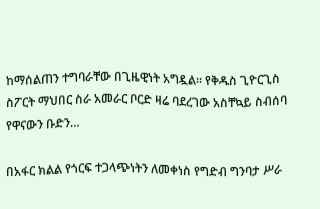ከማሰልጠን ተግባራቸው በጊዜዊነት አግዷል፡፡ የቅዱስ ጊዮርጊስ ስፖርት ማህበር ስራ አመራር ቦርድ ዛሬ ባደረገው አስቸኳይ ስብሰባ የዋናውን ቡድን…

በአፋር ክልል የጎርፍ ተጋላጭነትን ለመቀነስ የግድብ ግንባታ ሥራ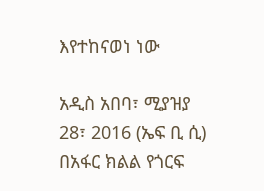እየተከናወነ ነው

አዲስ አበባ፣ ሚያዝያ 28፣ 2016 (ኤፍ ቢ ሲ) በአፋር ክልል የጎርፍ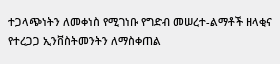ተጋላጭነትን ለመቀነስ የሚገነቡ የግድብ መሠረተ-ልማቶች ዘላቂና የተረጋጋ ኢንቨስትመንትን ለማስቀጠል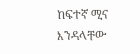ከፍተኛ ሚና እንዳላቸው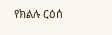የክልሉ ርዕሰ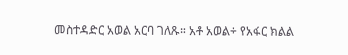መስተዳድር አወል አርባ ገለጹ። አቶ አወል÷ የአፋር ክልል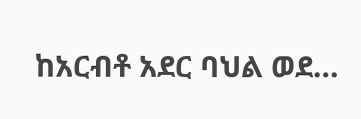ከአርብቶ አደር ባህል ወደ…